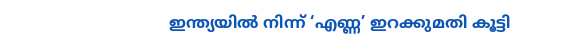ഇന്ത്യയിൽ നിന്ന് ‘എണ്ണ’ ഇറക്കുമതി കൂട്ടി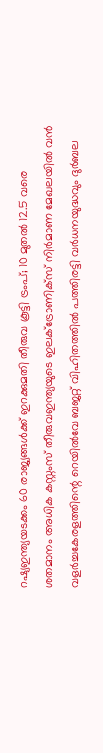റഷ്യഇന്ത്യയടക്കം 60 രാജ്യങ്ങൾക്ക് ഇറക്കുമതി തീരുവ കൂട്ടി ട്രംപ്; 10 മുതൽ 12.5 വരെ ശതമാനം അധിക കസ്റ്റംസ് തീരുവഇന്ത്യയുടെ ഇലക്‌ട്രോണിക്സ് നിർമാണ മേഖലയിൽ വൻ വളർച്ചകേരളത്തിന്റെ റെയിൽവേ ബജറ്റ് വിഹിതത്തിൽ പത്തിരട്ടി വർധനയുദ്ധവും ദുർബല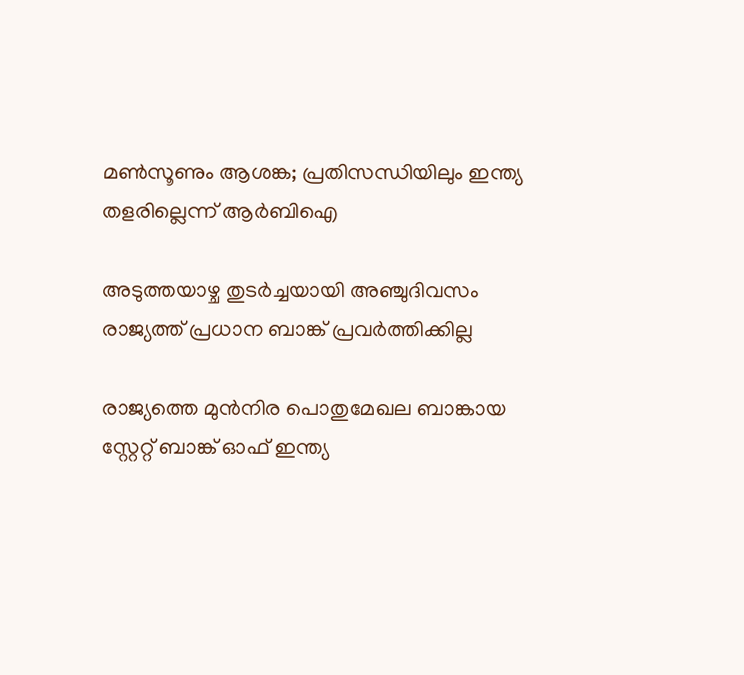മൺസൂണും ആശങ്ക; പ്രതിസന്ധിയിലും ഇന്ത്യ തളരില്ലെന്ന് ആർബിഐ

അടുത്തയാഴ്ച തുടര്‍ച്ചയായി അഞ്ചുദിവസം രാജ്യത്ത് പ്രധാന ബാങ്ക് പ്രവര്‍ത്തിക്കില്ല

രാജ്യത്തെ മുന്‍നിര പൊതുമേഖല ബാങ്കായ സ്റ്റേറ്റ് ബാങ്ക് ഓഫ് ഇന്ത്യ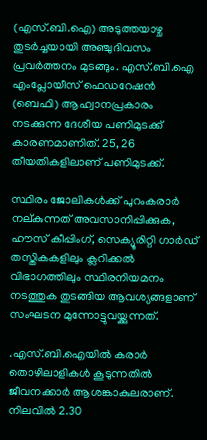(എസ്.ബി.ഐ) അടുത്തയാഴ്ച തുടര്‍ച്ചയായി അഞ്ചുദിവസം പ്രവര്‍ത്തനം മുടങ്ങും. എസ്.ബി.ഐ എംപ്ലോയീസ് ഫെഡറേഷന്‍ (ബെഫി) ആഹ്വാനപ്രകാരം നടക്കുന്ന ദേശീയ പണിമുടക്ക് കാരണമാണിത്. 25, 26 തീയതികളിലാണ് പണിമുടക്ക്.

സ്ഥിരം ജോലികള്‍ക്ക് പുറംകരാര്‍ നല്കുന്നത് അവസാനിപ്പിക്കുക, ഹൗസ് കീപ്പിംഗ്, സെക്യൂരിറ്റി ഗാര്‍ഡ് തസ്തികകളിലും ക്ലറിക്കല്‍ വിഭാഗത്തിലും സ്ഥിരനിയമനം നടത്തുക തുടങ്ങിയ ആവശ്യങ്ങളാണ് സംഘടന മുന്നോട്ടുവയ്ക്കുന്നത്.

.എസ്.ബി.ഐയില്‍ കരാര്‍ തൊഴിലാളികള്‍ കൂടുന്നതില്‍ ജീവനക്കാര്‍ ആശങ്കാകുലരാണ്. നിലവില്‍ 2.30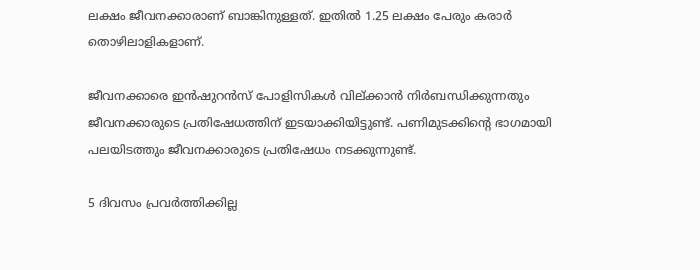ലക്ഷം ജീവനക്കാരാണ് ബാങ്കിനുള്ളത്. ഇതില്‍ 1.25 ലക്ഷം പേരും കരാര്‍ തൊഴിലാളികളാണ്.

ജീവനക്കാരെ ഇന്‍ഷുറന്‍സ് പോളിസികള്‍ വില്ക്കാന്‍ നിര്‍ബന്ധിക്കുന്നതും ജീവനക്കാരുടെ പ്രതിഷേധത്തിന് ഇടയാക്കിയിട്ടുണ്ട്. പണിമുടക്കിന്റെ ഭാഗമായി പലയിടത്തും ജീവനക്കാരുടെ പ്രതിഷേധം നടക്കുന്നുണ്ട്.

5 ദിവസം പ്രവര്‍ത്തിക്കില്ല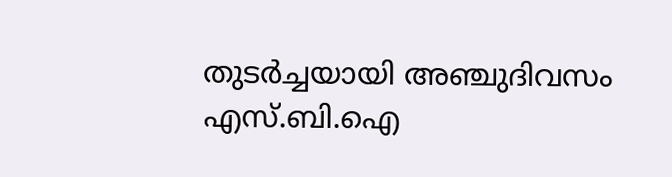തുടര്‍ച്ചയായി അഞ്ചുദിവസം എസ്.ബി.ഐ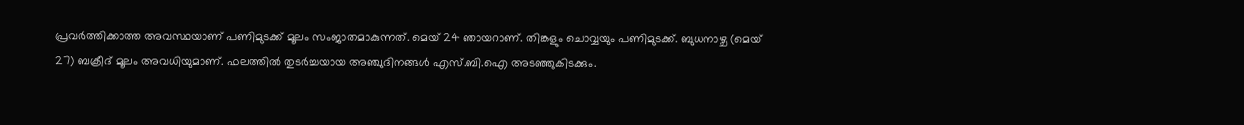പ്രവര്‍ത്തിക്കാത്ത അവസ്ഥയാണ് പണിമുടക്ക് മൂലം സംജാതമാകുന്നത്. മെയ് 24 ഞായറാണ്. തിങ്കളും ചൊവ്വയും പണിമുടക്ക്. ബുധനാഴ്ച (മെയ് 27) ബക്രീദ് മൂലം അവധിയുമാണ്. ഫലത്തില്‍ തുടര്‍ച്ചയായ അഞ്ചുദിനങ്ങള്‍ എസ്.ബി.ഐ അടഞ്ഞുകിടക്കും.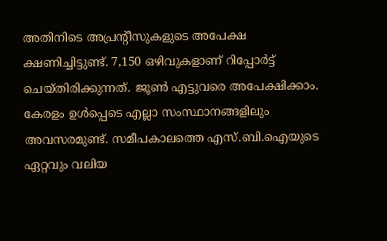അതിനിടെ അപ്രന്റീസുകളുടെ അപേക്ഷ ക്ഷണിച്ചിട്ടുണ്ട്. 7,150 ഒഴിവുകളാണ് റിപ്പോര്‍ട്ട് ചെയ്തിരിക്കുന്നത്. ജൂണ്‍ എട്ടുവരെ അപേക്ഷിക്കാം. കേരളം ഉള്‍പ്പെടെ എല്ലാ സംസ്ഥാനങ്ങളിലും അവസരമുണ്ട്. സമീപകാലത്തെ എസ്.ബി.ഐയുടെ ഏറ്റവും വലിയ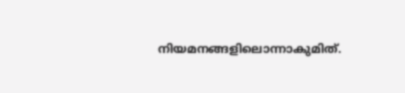നിയമനങ്ങളിലൊന്നാകുമിത്.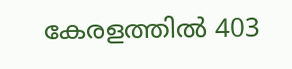കേരളത്തില്‍ 403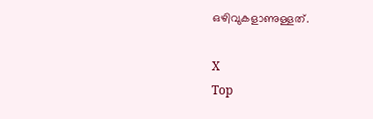ഒഴിവുകളാണുള്ളത്.

X
Top